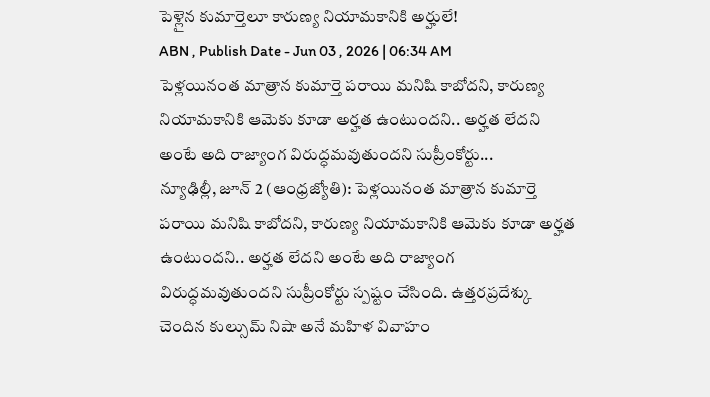పెళ్లైన కుమార్తెలూ కారుణ్య నియామకానికి అర్హులే!
ABN , Publish Date - Jun 03 , 2026 | 06:34 AM
పెళ్లయినంత మాత్రాన కుమార్తె పరాయి మనిషి కాబోదని, కారుణ్య నియామకానికి ఆమెకు కూడా అర్హత ఉంటుందని.. అర్హత లేదని అంటే అది రాజ్యాంగ విరుద్ధమవుతుందని సుప్రీంకోర్టు...
న్యూఢిల్లీ, జూన్ 2 (ఆంధ్రజ్యోతి): పెళ్లయినంత మాత్రాన కుమార్తె పరాయి మనిషి కాబోదని, కారుణ్య నియామకానికి ఆమెకు కూడా అర్హత ఉంటుందని.. అర్హత లేదని అంటే అది రాజ్యాంగ విరుద్ధమవుతుందని సుప్రీంకోర్టు స్పష్టం చేసింది. ఉత్తరప్రదేశ్కు చెందిన కుల్సుమ్ నిషా అనే మహిళ వివాహం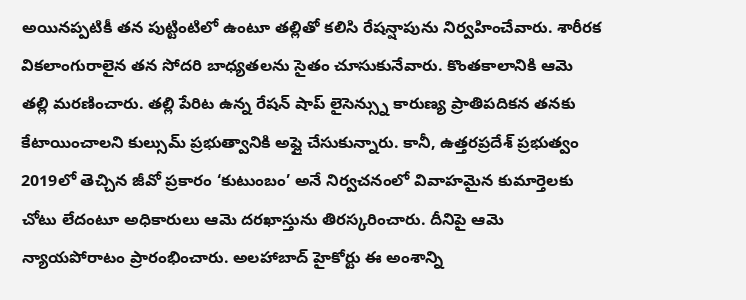అయినప్పటికీ తన పుట్టింటిలో ఉంటూ తల్లితో కలిసి రేషన్షాపును నిర్వహించేవారు. శారీరక వికలాంగురాలైన తన సోదరి బాధ్యతలను సైతం చూసుకునేవారు. కొంతకాలానికి ఆమె తల్లి మరణించారు. తల్లి పేరిట ఉన్న రేషన్ షాప్ లైసెన్స్ను కారుణ్య ప్రాతిపదికన తనకు కేటాయించాలని కుల్సుమ్ ప్రభుత్వానికి అప్లై చేసుకున్నారు. కానీ, ఉత్తరప్రదేశ్ ప్రభుత్వం 2019లో తెచ్చిన జీవో ప్రకారం ‘కుటుంబం’ అనే నిర్వచనంలో వివాహమైన కుమార్తెలకు చోటు లేదంటూ అధికారులు ఆమె దరఖాస్తును తిరస్కరించారు. దీనిపై ఆమె న్యాయపోరాటం ప్రారంభించారు. అలహాబాద్ హైకోర్టు ఈ అంశాన్ని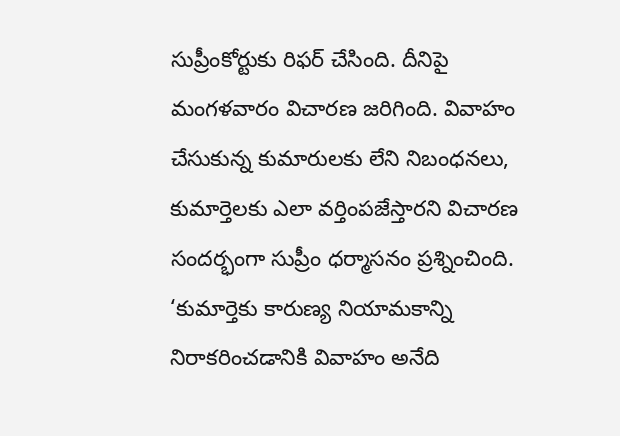సుప్రీంకోర్టుకు రిఫర్ చేసింది. దీనిపై మంగళవారం విచారణ జరిగింది. వివాహం చేసుకున్న కుమారులకు లేని నిబంధనలు, కుమార్తెలకు ఎలా వర్తింపజేస్తారని విచారణ సందర్భంగా సుప్రీం ధర్మాసనం ప్రశ్నించింది. ‘కుమార్తెకు కారుణ్య నియామకాన్ని నిరాకరించడానికి వివాహం అనేది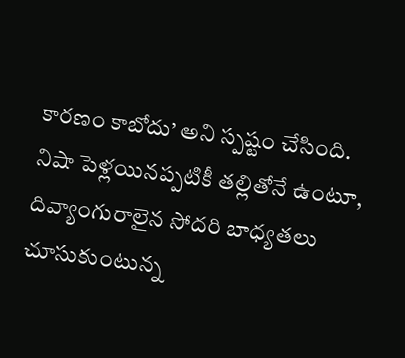కారణం కాబోదు’ అని స్పష్టం చేసింది. నిషా పెళ్లయినప్పటికీ తల్లితోనే ఉంటూ, దివ్యాంగురాలైన సోదరి బాధ్యతలు చూసుకుంటున్న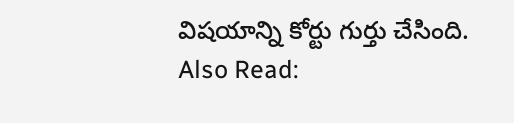విషయాన్ని కోర్టు గుర్తు చేసింది.
Also Read: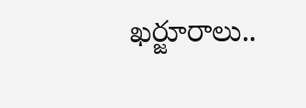ఖర్జూరాలు..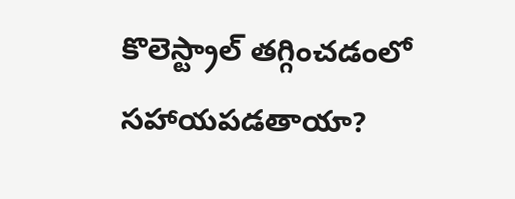కొలెస్ట్రాల్ తగ్గించడంలో సహాయపడతాయా?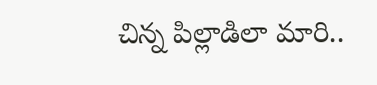చిన్న పిల్లాడిలా మారి..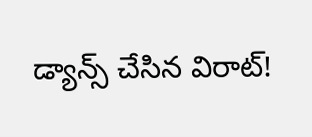డ్యాన్స్ చేసిన విరాట్!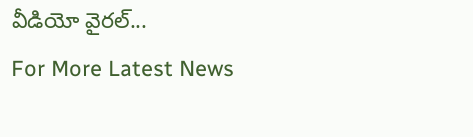వీడియో వైరల్...
For More Latest News